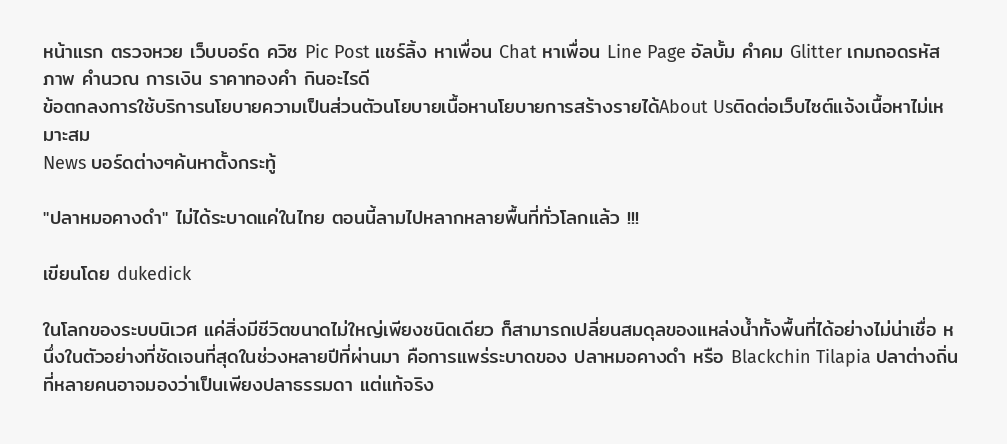หน้าแรก ตรวจหวย เว็บบอร์ด ควิซ Pic Post แชร์ลิ้ง หาเพื่อน Chat หาเพื่อน Line Page อัลบั้ม คำคม Glitter เกมถอดรหัสภาพ คำนวณ การเงิน ราคาทองคำ กินอะไรดี
ข้อตกลงการใช้บริการนโยบายความเป็นส่วนตัวนโยบายเนื้อหานโยบายการสร้างรายได้About Usติดต่อเว็บไซต์แจ้งเนื้อหาไม่เหมาะสม
News บอร์ดต่างๆค้นหาตั้งกระทู้

"ปลาหมอคางดำ" ไม่ได้ระบาดแค่ในไทย ตอนนี้ลามไปหลากหลายพื้นที่ทั่วโลกแล้ว !!!

เขียนโดย dukedick

ในโลกของระบบนิเวศ แค่สิ่งมีชีวิตขนาดไม่ใหญ่เพียงชนิดเดียว ก็สามารถเปลี่ยนสมดุลของแหล่งน้ำทั้งพื้นที่ได้อย่างไม่น่าเชื่อ หนึ่งในตัวอย่างที่ชัดเจนที่สุดในช่วงหลายปีที่ผ่านมา คือการแพร่ระบาดของ ปลาหมอคางดำ หรือ Blackchin Tilapia ปลาต่างถิ่นที่หลายคนอาจมองว่าเป็นเพียงปลาธรรมดา แต่แท้จริง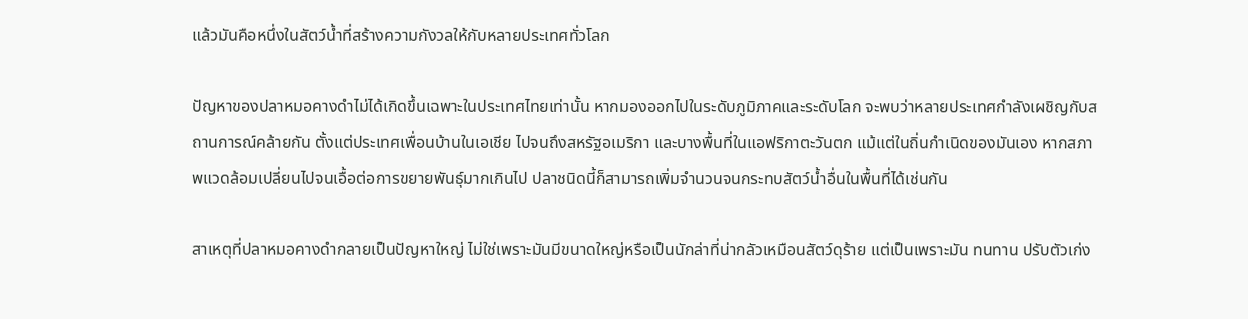แล้วมันคือหนึ่งในสัตว์น้ำที่สร้างความกังวลให้กับหลายประเทศทั่วโลก

ปัญหาของปลาหมอคางดำไม่ได้เกิดขึ้นเฉพาะในประเทศไทยเท่านั้น หากมองออกไปในระดับภูมิภาคและระดับโลก จะพบว่าหลายประเทศกำลังเผชิญกับสถานการณ์คล้ายกัน ตั้งแต่ประเทศเพื่อนบ้านในเอเชีย ไปจนถึงสหรัฐอเมริกา และบางพื้นที่ในแอฟริกาตะวันตก แม้แต่ในถิ่นกำเนิดของมันเอง หากสภาพแวดล้อมเปลี่ยนไปจนเอื้อต่อการขยายพันธุ์มากเกินไป ปลาชนิดนี้ก็สามารถเพิ่มจำนวนจนกระทบสัตว์น้ำอื่นในพื้นที่ได้เช่นกัน

สาเหตุที่ปลาหมอคางดำกลายเป็นปัญหาใหญ่ ไม่ใช่เพราะมันมีขนาดใหญ่หรือเป็นนักล่าที่น่ากลัวเหมือนสัตว์ดุร้าย แต่เป็นเพราะมัน ทนทาน ปรับตัวเก่ง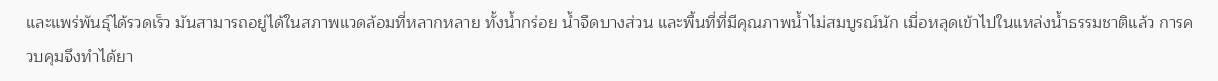และแพร่พันธุ์ได้รวดเร็ว มันสามารถอยู่ได้ในสภาพแวดล้อมที่หลากหลาย ทั้งน้ำกร่อย น้ำจืดบางส่วน และพื้นที่ที่มีคุณภาพน้ำไม่สมบูรณ์นัก เมื่อหลุดเข้าไปในแหล่งน้ำธรรมชาติแล้ว การควบคุมจึงทำได้ยา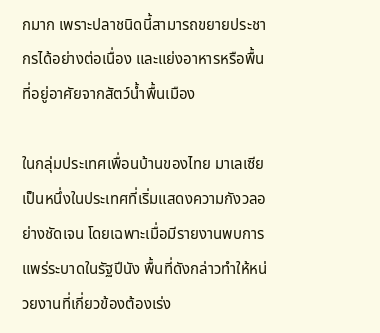กมาก เพราะปลาชนิดนี้สามารถขยายประชากรได้อย่างต่อเนื่อง และแย่งอาหารหรือพื้นที่อยู่อาศัยจากสัตว์น้ำพื้นเมือง

ในกลุ่มประเทศเพื่อนบ้านของไทย มาเลเซีย เป็นหนึ่งในประเทศที่เริ่มแสดงความกังวลอย่างชัดเจน โดยเฉพาะเมื่อมีรายงานพบการแพร่ระบาดในรัฐปีนัง พื้นที่ดังกล่าวทำให้หน่วยงานที่เกี่ยวข้องต้องเร่ง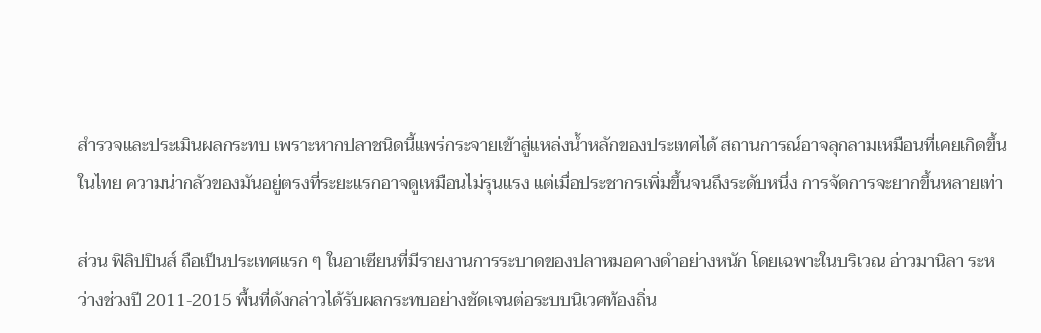สำรวจและประเมินผลกระทบ เพราะหากปลาชนิดนี้แพร่กระจายเข้าสู่แหล่งน้ำหลักของประเทศได้ สถานการณ์อาจลุกลามเหมือนที่เคยเกิดขึ้นในไทย ความน่ากลัวของมันอยู่ตรงที่ระยะแรกอาจดูเหมือนไม่รุนแรง แต่เมื่อประชากรเพิ่มขึ้นจนถึงระดับหนึ่ง การจัดการจะยากขึ้นหลายเท่า

ส่วน ฟิลิปปินส์ ถือเป็นประเทศแรก ๆ ในอาเซียนที่มีรายงานการระบาดของปลาหมอคางดำอย่างหนัก โดยเฉพาะในบริเวณ อ่าวมานิลา ระหว่างช่วงปี 2011-2015 พื้นที่ดังกล่าวได้รับผลกระทบอย่างชัดเจนต่อระบบนิเวศท้องถิ่น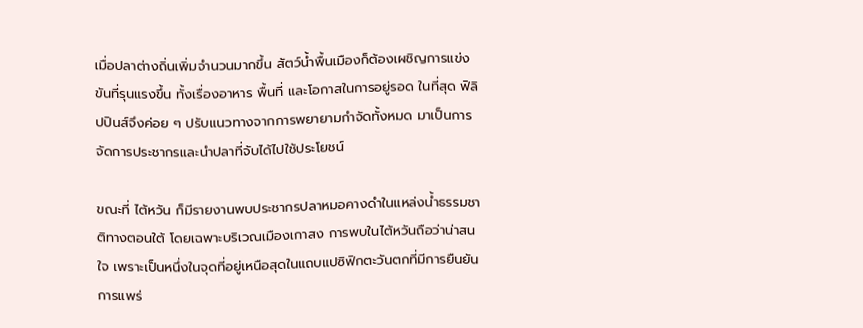เมื่อปลาต่างถิ่นเพิ่มจำนวนมากขึ้น สัตว์น้ำพื้นเมืองก็ต้องเผชิญการแข่งขันที่รุนแรงขึ้น ทั้งเรื่องอาหาร พื้นที่ และโอกาสในการอยู่รอด ในที่สุด ฟิลิปปินส์จึงค่อย ๆ ปรับแนวทางจากการพยายามกำจัดทั้งหมด มาเป็นการจัดการประชากรและนำปลาที่จับได้ไปใช้ประโยชน์

ขณะที่ ไต้หวัน ก็มีรายงานพบประชากรปลาหมอคางดำในแหล่งน้ำธรรมชาติทางตอนใต้ โดยเฉพาะบริเวณเมืองเกาสง การพบในไต้หวันถือว่าน่าสนใจ เพราะเป็นหนึ่งในจุดที่อยู่เหนือสุดในแถบแปซิฟิกตะวันตกที่มีการยืนยันการแพร่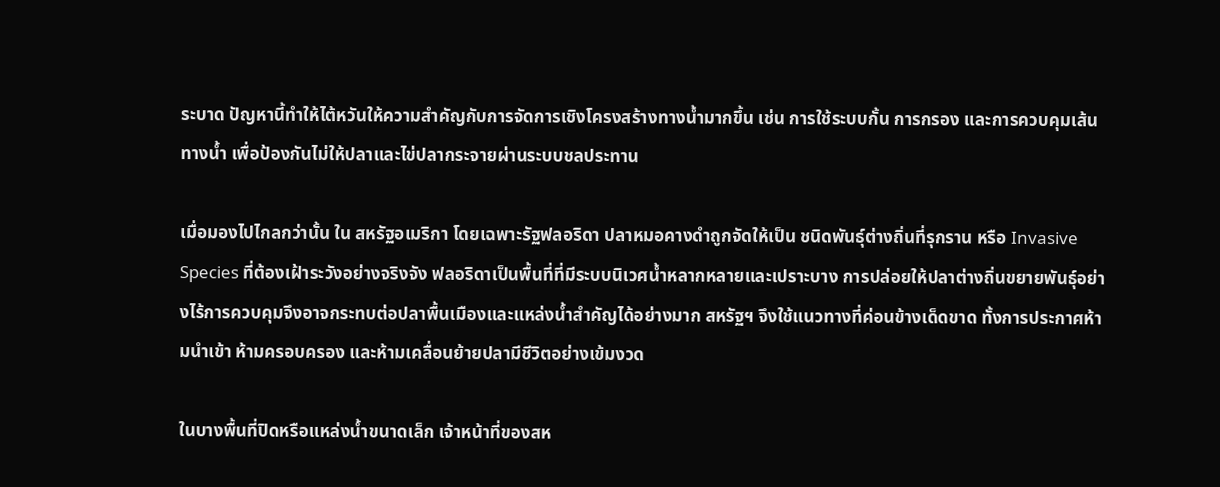ระบาด ปัญหานี้ทำให้ไต้หวันให้ความสำคัญกับการจัดการเชิงโครงสร้างทางน้ำมากขึ้น เช่น การใช้ระบบกั้น การกรอง และการควบคุมเส้นทางน้ำ เพื่อป้องกันไม่ให้ปลาและไข่ปลากระจายผ่านระบบชลประทาน

เมื่อมองไปไกลกว่านั้น ใน สหรัฐอเมริกา โดยเฉพาะรัฐฟลอริดา ปลาหมอคางดำถูกจัดให้เป็น ชนิดพันธุ์ต่างถิ่นที่รุกราน หรือ Invasive Species ที่ต้องเฝ้าระวังอย่างจริงจัง ฟลอริดาเป็นพื้นที่ที่มีระบบนิเวศน้ำหลากหลายและเปราะบาง การปล่อยให้ปลาต่างถิ่นขยายพันธุ์อย่างไร้การควบคุมจึงอาจกระทบต่อปลาพื้นเมืองและแหล่งน้ำสำคัญได้อย่างมาก สหรัฐฯ จึงใช้แนวทางที่ค่อนข้างเด็ดขาด ทั้งการประกาศห้ามนำเข้า ห้ามครอบครอง และห้ามเคลื่อนย้ายปลามีชีวิตอย่างเข้มงวด

ในบางพื้นที่ปิดหรือแหล่งน้ำขนาดเล็ก เจ้าหน้าที่ของสห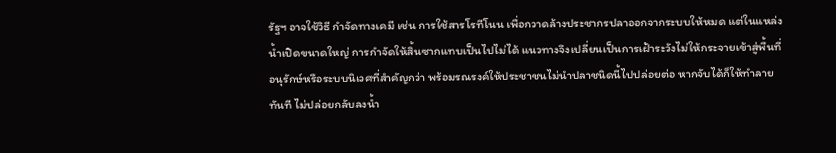รัฐฯ อาจใช้วิธี กำจัดทางเคมี เช่น การใช้สารโรทีโนน เพื่อกวาดล้างประชากรปลาออกจากระบบให้หมด แต่ในแหล่งน้ำเปิดขนาดใหญ่ การกำจัดให้สิ้นซากแทบเป็นไปไม่ได้ แนวทางจึงเปลี่ยนเป็นการเฝ้าระวังไม่ให้กระจายเข้าสู่พื้นที่อนุรักษ์หรือระบบนิเวศที่สำคัญกว่า พร้อมรณรงค์ให้ประชาชนไม่นำปลาชนิดนี้ไปปล่อยต่อ หากจับได้ก็ให้ทำลายทันที ไม่ปล่อยกลับลงน้ำ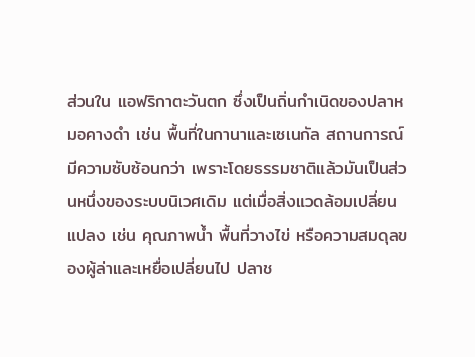ส่วนใน แอฟริกาตะวันตก ซึ่งเป็นถิ่นกำเนิดของปลาหมอคางดำ เช่น พื้นที่ในกานาและเซเนกัล สถานการณ์มีความซับซ้อนกว่า เพราะโดยธรรมชาติแล้วมันเป็นส่วนหนึ่งของระบบนิเวศเดิม แต่เมื่อสิ่งแวดล้อมเปลี่ยนแปลง เช่น คุณภาพน้ำ พื้นที่วางไข่ หรือความสมดุลของผู้ล่าและเหยื่อเปลี่ยนไป ปลาช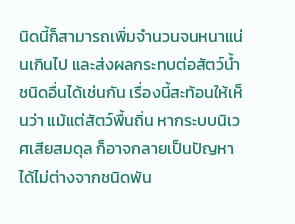นิดนี้ก็สามารถเพิ่มจำนวนจนหนาแน่นเกินไป และส่งผลกระทบต่อสัตว์น้ำชนิดอื่นได้เช่นกัน เรื่องนี้สะท้อนให้เห็นว่า แม้แต่สัตว์พื้นถิ่น หากระบบนิเวศเสียสมดุล ก็อาจกลายเป็นปัญหาได้ไม่ต่างจากชนิดพัน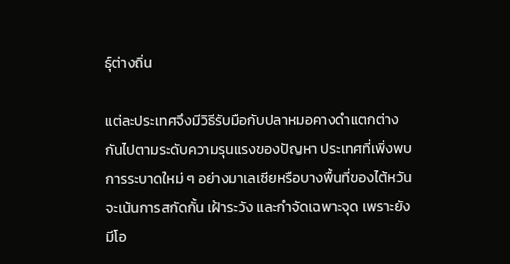ธุ์ต่างถิ่น

แต่ละประเทศจึงมีวิธีรับมือกับปลาหมอคางดำแตกต่างกันไปตามระดับความรุนแรงของปัญหา ประเทศที่เพิ่งพบการระบาดใหม่ ๆ อย่างมาเลเซียหรือบางพื้นที่ของไต้หวัน จะเน้นการสกัดกั้น เฝ้าระวัง และกำจัดเฉพาะจุด เพราะยังมีโอ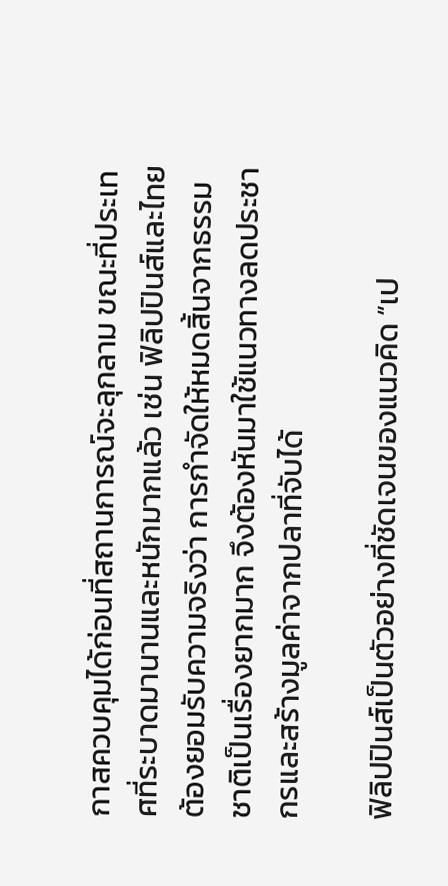กาสควบคุมได้ก่อนที่สถานการณ์จะลุกลาม ขณะที่ประเทศที่ระบาดมานานและหนักมากแล้ว เช่น ฟิลิปปินส์และไทย ต้องยอมรับความจริงว่า การกำจัดให้หมดสิ้นจากธรรมชาติเป็นเรื่องยากมาก จึงต้องหันมาใช้แนวทางลดประชากรและสร้างมูลค่าจากปลาที่จับได้

ฟิลิปปินส์เป็นตัวอย่างที่ชัดเจนของแนวคิด “เป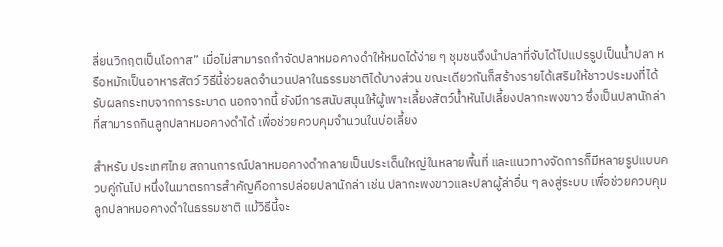ลี่ยนวิกฤตเป็นโอกาส” เมื่อไม่สามารถกำจัดปลาหมอคางดำให้หมดได้ง่าย ๆ ชุมชนจึงนำปลาที่จับได้ไปแปรรูปเป็นน้ำปลา หรือหมักเป็นอาหารสัตว์ วิธีนี้ช่วยลดจำนวนปลาในธรรมชาติได้บางส่วน ขณะเดียวกันก็สร้างรายได้เสริมให้ชาวประมงที่ได้รับผลกระทบจากการระบาด นอกจากนี้ ยังมีการสนับสนุนให้ผู้เพาะเลี้ยงสัตว์น้ำหันไปเลี้ยงปลากะพงขาว ซึ่งเป็นปลานักล่าที่สามารถกินลูกปลาหมอคางดำได้ เพื่อช่วยควบคุมจำนวนในบ่อเลี้ยง

สำหรับ ประเทศไทย สถานการณ์ปลาหมอคางดำกลายเป็นประเด็นใหญ่ในหลายพื้นที่ และแนวทางจัดการก็มีหลายรูปแบบควบคู่กันไป หนึ่งในมาตรการสำคัญคือการปล่อยปลานักล่า เช่น ปลากะพงขาวและปลาผู้ล่าอื่น ๆ ลงสู่ระบบ เพื่อช่วยควบคุมลูกปลาหมอคางดำในธรรมชาติ แม้วิธีนี้จะ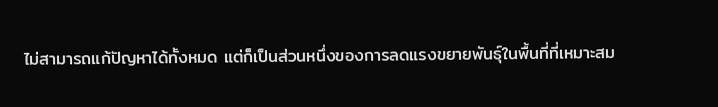ไม่สามารถแก้ปัญหาได้ทั้งหมด แต่ก็เป็นส่วนหนึ่งของการลดแรงขยายพันธุ์ในพื้นที่ที่เหมาะสม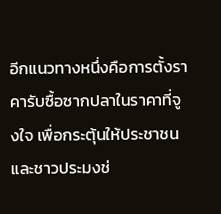อีกแนวทางหนึ่งคือการตั้งราคารับซื้อซากปลาในราคาที่จูงใจ เพื่อกระตุ้นให้ประชาชนและชาวประมงช่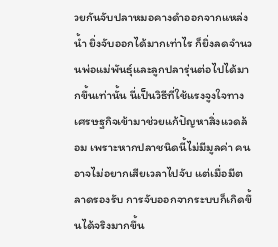วยกันจับปลาหมอคางดำออกจากแหล่งน้ำ ยิ่งจับออกได้มากเท่าไร ก็ยิ่งลดจำนวนพ่อแม่พันธุ์และลูกปลารุ่นต่อไปได้มากขึ้นเท่านั้น นี่เป็นวิธีที่ใช้แรงจูงใจทางเศรษฐกิจเข้ามาช่วยแก้ปัญหาสิ่งแวดล้อม เพราะหากปลาชนิดนี้ไม่มีมูลค่า คนอาจไม่อยากเสียเวลาไปจับ แต่เมื่อมีตลาดรองรับ การจับออกจากระบบก็เกิดขึ้นได้จริงมากขึ้น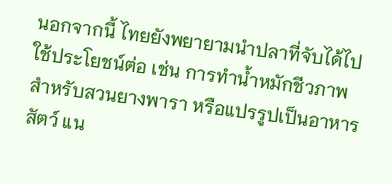นอกจากนี้ ไทยยังพยายามนำปลาที่จับได้ไปใช้ประโยชน์ต่อ เช่น การทำน้ำหมักชีวภาพสำหรับสวนยางพารา หรือแปรรูปเป็นอาหารสัตว์ แน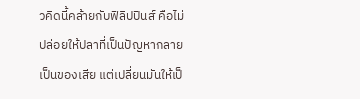วคิดนี้คล้ายกับฟิลิปปินส์ คือไม่ปล่อยให้ปลาที่เป็นปัญหากลายเป็นของเสีย แต่เปลี่ยนมันให้เป็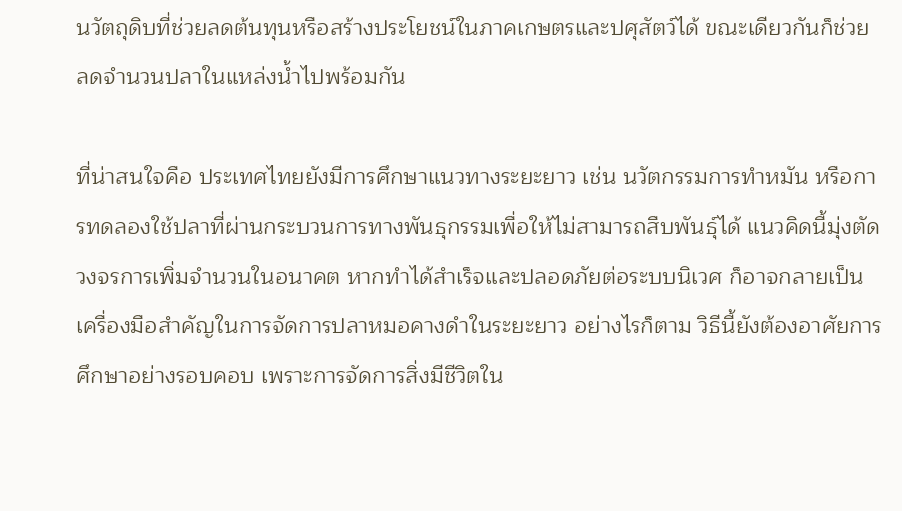นวัตถุดิบที่ช่วยลดต้นทุนหรือสร้างประโยชน์ในภาคเกษตรและปศุสัตว์ได้ ขณะเดียวกันก็ช่วยลดจำนวนปลาในแหล่งน้ำไปพร้อมกัน

ที่น่าสนใจคือ ประเทศไทยยังมีการศึกษาแนวทางระยะยาว เช่น นวัตกรรมการทำหมัน หรือการทดลองใช้ปลาที่ผ่านกระบวนการทางพันธุกรรมเพื่อให้ไม่สามารถสืบพันธุ์ได้ แนวคิดนี้มุ่งตัดวงจรการเพิ่มจำนวนในอนาคต หากทำได้สำเร็จและปลอดภัยต่อระบบนิเวศ ก็อาจกลายเป็นเครื่องมือสำคัญในการจัดการปลาหมอคางดำในระยะยาว อย่างไรก็ตาม วิธีนี้ยังต้องอาศัยการศึกษาอย่างรอบคอบ เพราะการจัดการสิ่งมีชีวิตใน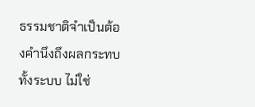ธรรมชาติจำเป็นต้องคำนึงถึงผลกระทบทั้งระบบ ไม่ใช่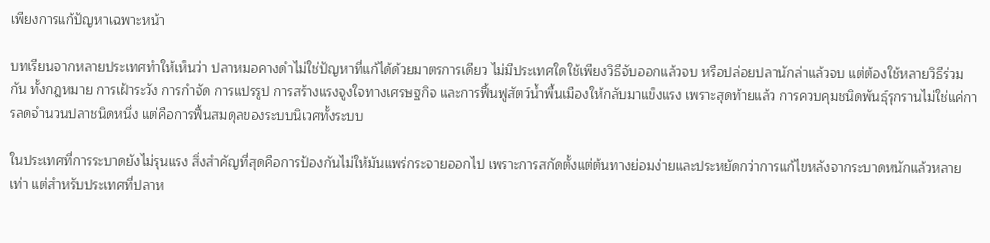เพียงการแก้ปัญหาเฉพาะหน้า

บทเรียนจากหลายประเทศทำให้เห็นว่า ปลาหมอคางดำไม่ใช่ปัญหาที่แก้ได้ด้วยมาตรการเดียว ไม่มีประเทศใดใช้เพียงวิธีจับออกแล้วจบ หรือปล่อยปลานักล่าแล้วจบ แต่ต้องใช้หลายวิธีร่วมกัน ทั้งกฎหมาย การเฝ้าระวัง การกำจัด การแปรรูป การสร้างแรงจูงใจทางเศรษฐกิจ และการฟื้นฟูสัตว์น้ำพื้นเมืองให้กลับมาแข็งแรง เพราะสุดท้ายแล้ว การควบคุมชนิดพันธุ์รุกรานไม่ใช่แค่การลดจำนวนปลาชนิดหนึ่ง แต่คือการฟื้นสมดุลของระบบนิเวศทั้งระบบ

ในประเทศที่การระบาดยังไม่รุนแรง สิ่งสำคัญที่สุดคือการป้องกันไม่ให้มันแพร่กระจายออกไป เพราะการสกัดตั้งแต่ต้นทางย่อมง่ายและประหยัดกว่าการแก้ไขหลังจากระบาดหนักแล้วหลายเท่า แต่สำหรับประเทศที่ปลาห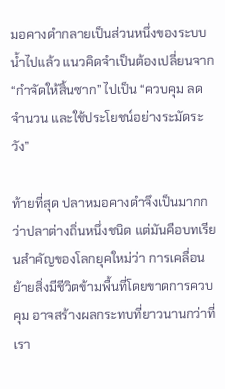มอคางดำกลายเป็นส่วนหนึ่งของระบบน้ำไปแล้ว แนวคิดจำเป็นต้องเปลี่ยนจาก “กำจัดให้สิ้นซาก” ไปเป็น “ควบคุม ลดจำนวน และใช้ประโยชน์อย่างระมัดระวัง”

ท้ายที่สุด ปลาหมอคางดำจึงเป็นมากกว่าปลาต่างถิ่นหนึ่งชนิด แต่มันคือบทเรียนสำคัญของโลกยุคใหม่ว่า การเคลื่อนย้ายสิ่งมีชีวิตข้ามพื้นที่โดยขาดการควบคุม อาจสร้างผลกระทบที่ยาวนานกว่าที่เรา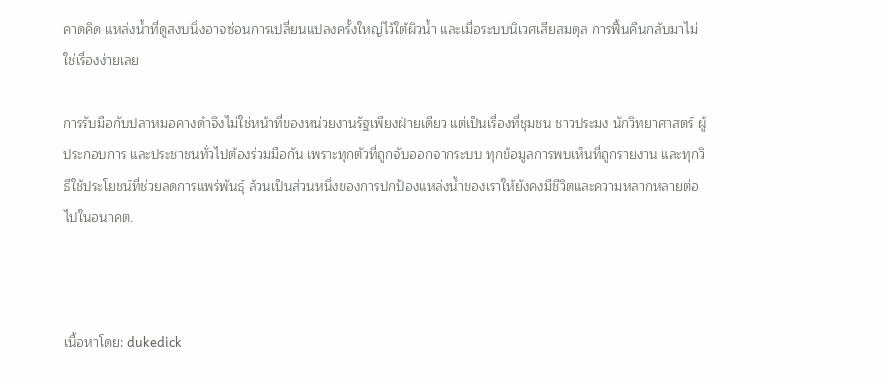คาดคิด แหล่งน้ำที่ดูสงบนิ่งอาจซ่อนการเปลี่ยนแปลงครั้งใหญ่ไว้ใต้ผิวน้ำ และเมื่อระบบนิเวศเสียสมดุล การฟื้นคืนกลับมาไม่ใช่เรื่องง่ายเลย

การรับมือกับปลาหมอคางดำจึงไม่ใช่หน้าที่ของหน่วยงานรัฐเพียงฝ่ายเดียว แต่เป็นเรื่องที่ชุมชน ชาวประมง นักวิทยาศาสตร์ ผู้ประกอบการ และประชาชนทั่วไปต้องร่วมมือกัน เพราะทุกตัวที่ถูกจับออกจากระบบ ทุกข้อมูลการพบเห็นที่ถูกรายงาน และทุกวิธีใช้ประโยชน์ที่ช่วยลดการแพร่พันธุ์ ล้วนเป็นส่วนหนึ่งของการปกป้องแหล่งน้ำของเราให้ยังคงมีชีวิตและความหลากหลายต่อไปในอนาคต.



เนื้อหาโดย: dukedick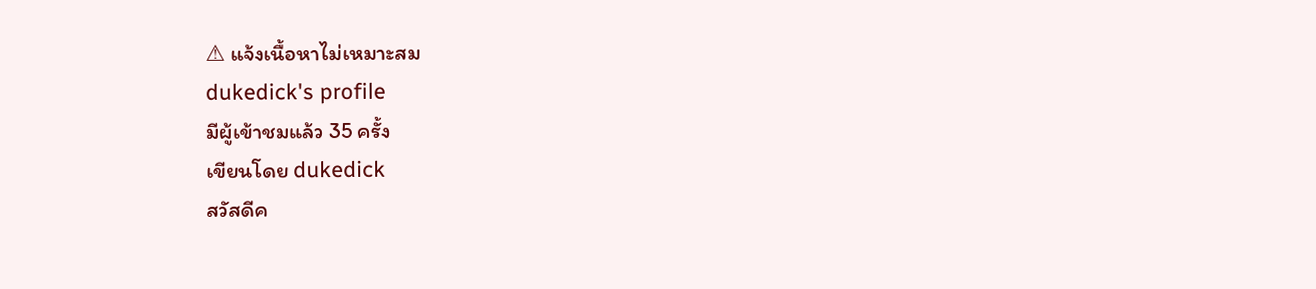⚠ แจ้งเนื้อหาไม่เหมาะสม
dukedick's profile
มีผู้เข้าชมแล้ว 35 ครั้ง
เขียนโดย dukedick
สวัสดีค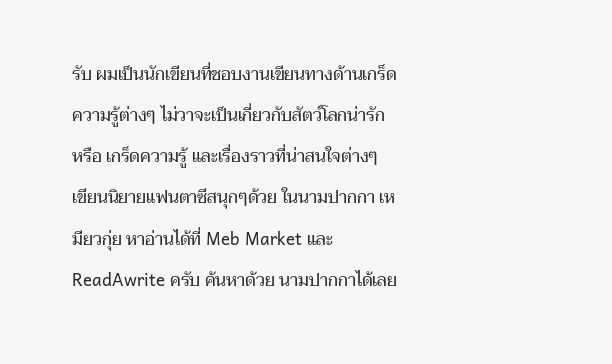รับ ผมเป็นนักเขียนที่ชอบงานเขียนทางด้านเกร็ดความรู้ต่างๆ ไม่วาจะเป็นเกี่ยวกับสัตว์โลกน่ารัก หรือ เกร็ดความรู้ และเรื่องราวที่น่าสนใจต่างๆ
เขียนนิยายแฟนตาซีสนุกๆด้วย ในนามปากกา เหมียวกุ่ย หาอ่านได้ที่ Meb Market และ ReadAwrite ครับ ค้นหาด้วย นามปากกาได้เลย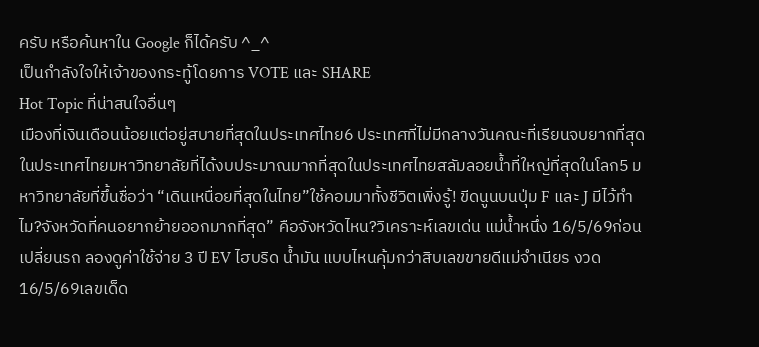ครับ หรือค้นหาใน Google ก็ได้ครับ ^_^
เป็นกำลังใจให้เจ้าของกระทู้โดยการ VOTE และ SHARE
Hot Topic ที่น่าสนใจอื่นๆ
เมืองที่เงินเดือนน้อยแต่อยู่สบายที่สุดในประเทศไทย6 ประเทศที่ไม่มีกลางวันคณะที่เรียนจบยากที่สุดในประเทศไทยมหาวิทยาลัยที่ได้งบประมาณมากที่สุดในประเทศไทยสลัมลอยน้ำที่ใหญ่ที่สุดในโลก5 มหาวิทยาลัยที่ขึ้นชื่อว่า “เดินเหนื่อยที่สุดในไทย”ใช้คอมมาทั้งชีวิตเพิ่งรู้! ขีดนูนบนปุ่ม F และ J มีไว้ทำไม?จังหวัดที่คนอยากย้ายออกมากที่สุด” คือจังหวัดไหน?วิเคราะห์เลขเด่น แม่น้ำหนึ่ง 16/5/69ก่อนเปลี่ยนรถ ลองดูค่าใช้จ่าย 3 ปี EV ไฮบริด น้ำมัน แบบไหนคุ้มกว่าสิบเลขขายดีแม่จำเนียร งวด 16/5/69เลขเด็ด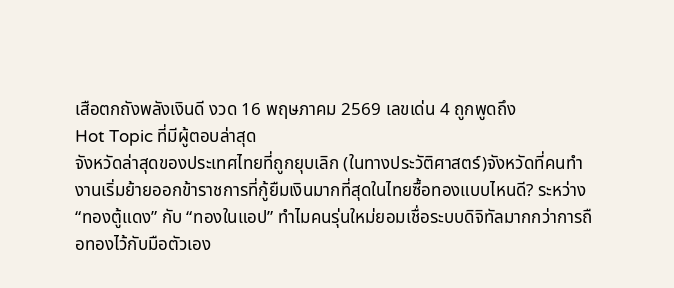เสือตกถังพลังเงินดี งวด 16 พฤษภาคม 2569 เลขเด่น 4 ถูกพูดถึง
Hot Topic ที่มีผู้ตอบล่าสุด
จังหวัดล่าสุดของประเทศไทยที่ถูกยุบเลิก (ในทางประวัติศาสตร์)จังหวัดที่คนทำงานเริ่มย้ายออกข้าราชการที่กู้ยืมเงินมากที่สุดในไทยซื้อทองแบบไหนดี? ระหว่าง “ทองตู้แดง” กับ “ทองในแอป” ทำไมคนรุ่นใหม่ยอมเชื่อระบบดิจิทัลมากกว่าการถือทองไว้กับมือตัวเอง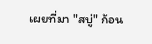เผยที่มา "สบู่" ก้อน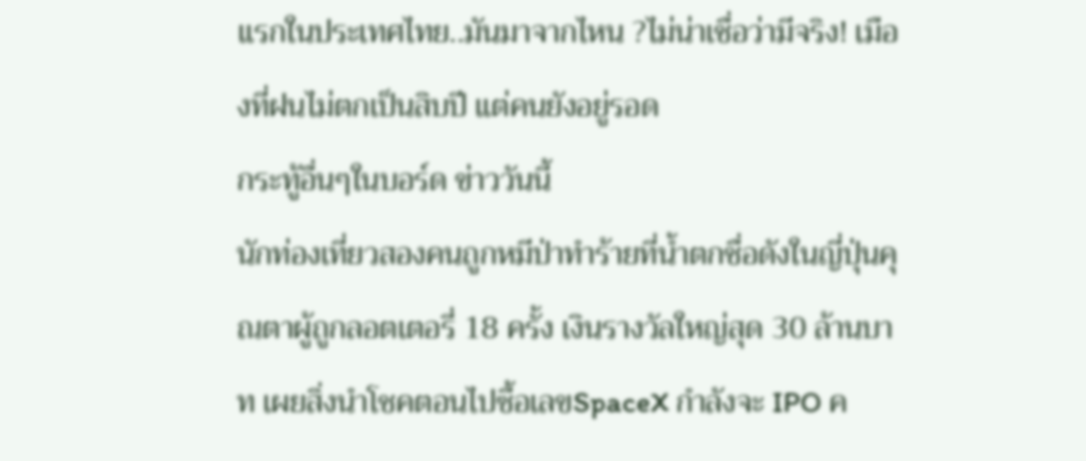แรกในประเทศไทย..มันมาจากไหน ?ไม่น่าเชื่อว่ามีจริง! เมืองที่ฝนไม่ตกเป็นสิบปี แต่คนยังอยู่รอด
กระทู้อื่นๆในบอร์ด ข่าววันนี้
นักท่องเที่ยวสองคนถูกหมีป่าทำร้ายที่น้ำตกชื่อดังในญี่ปุ่นคุณตาผู้ถูกลอตเตอรี่ 18 ครั้ง เงินรางวัลใหญ่สุด 30 ล้านบาท เผยสิ่งนำโชคตอนไปซื้อเลขSpaceX กำลังจะ IPO ค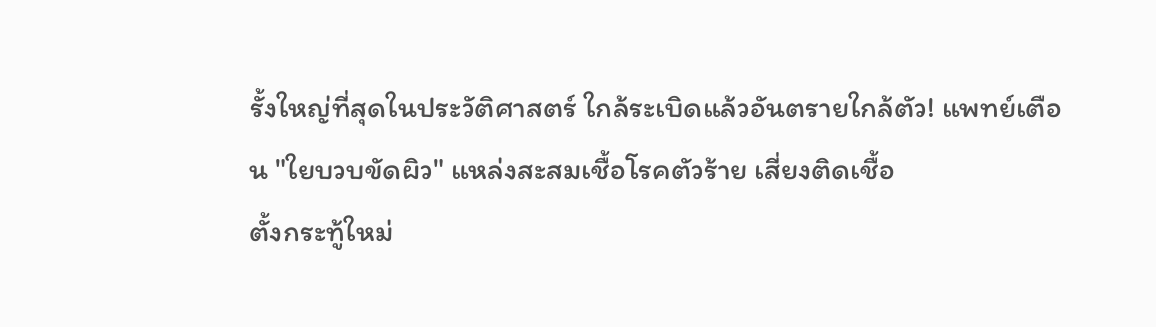รั้งใหญ่ที่สุดในประวัติศาสตร์ ใกล้ระเบิดแล้วอันตรายใกล้ตัว! แพทย์เตือน "ใยบวบขัดผิว" แหล่งสะสมเชื้อโรคตัวร้าย เสี่ยงติดเชื้อ
ตั้งกระทู้ใหม่